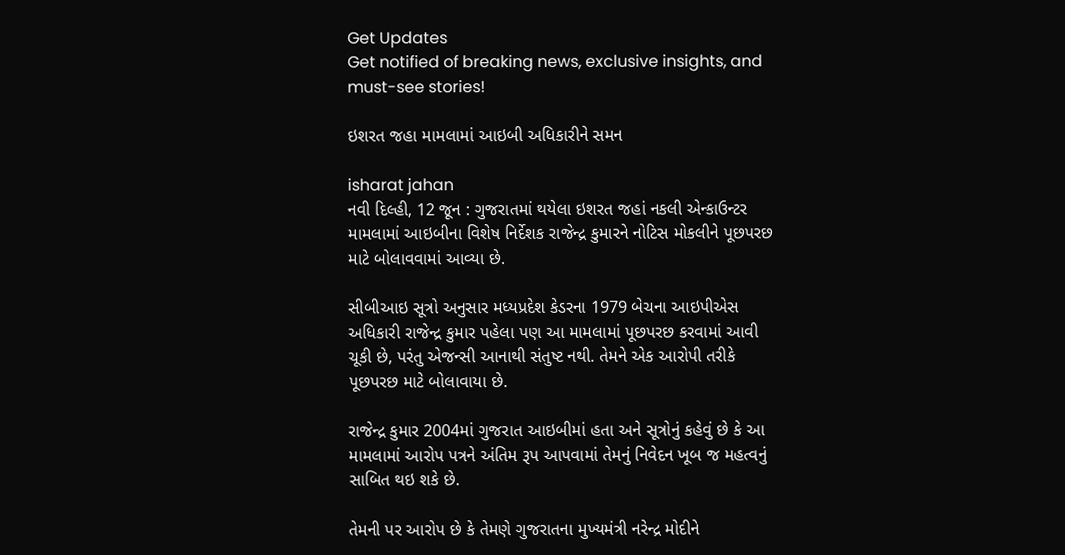Get Updates
Get notified of breaking news, exclusive insights, and must-see stories!

ઇશરત જહા મામલામાં આઇબી અધિકારીને સમન

isharat jahan
નવી દિલ્હી, 12 જૂન : ગુજરાતમાં થયેલા ઇશરત જહાં નકલી એન્કાઉન્ટર મામલામાં આઇબીના વિશેષ નિર્દેશક રાજેન્દ્ર કુમારને નોટિસ મોકલીને પૂછપરછ માટે બોલાવવામાં આવ્યા છે.

સીબીઆઇ સૂત્રો અનુસાર મધ્યપ્રદેશ કેડરના 1979 બેચના આઇપીએસ અધિકારી રાજેન્દ્ર કુમાર પહેલા પણ આ મામલામાં પૂછપરછ કરવામાં આવી ચૂકી છે, પરંતુ એજન્સી આનાથી સંતુષ્ટ નથી. તેમને એક આરોપી તરીકે પૂછપરછ માટે બોલાવાયા છે.

રાજેન્દ્ર કુમાર 2004માં ગુજરાત આઇબીમાં હતા અને સૂત્રોનું કહેવું છે કે આ મામલામાં આરોપ પત્રને અંતિમ રૂપ આપવામાં તેમનું નિવેદન ખૂબ જ મહત્વનું સાબિત થઇ શકે છે.

તેમની પર આરોપ છે કે તેમણે ગુજરાતના મુખ્યમંત્રી નરેન્દ્ર મોદીને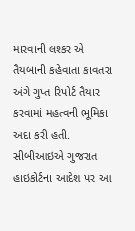મારવાની લશ્કર એ તૈયબાની કહેવાતા કાવતરા અંગે ગુપ્ત રિપોર્ટ તૈયાર કરવામાં મહત્વની ભૂમિકા અદા કરી હતી. સીબીઆઇએ ગુજરાત હાઇકોર્ટના આદેશ પર આ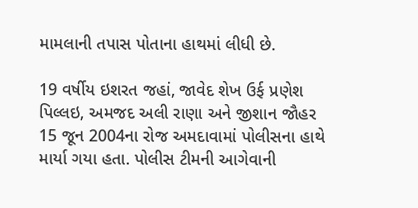મામલાની તપાસ પોતાના હાથમાં લીધી છે.

19 વર્ષીય ઇશરત જહાં, જાવેદ શેખ ઉર્ફ પ્રણેશ પિલ્લઇ, અમજદ અલી રાણા અને જીશાન જૌહર 15 જૂન 2004ના રોજ અમદાવામાં પોલીસના હાથે માર્યા ગયા હતા. પોલીસ ટીમની આગેવાની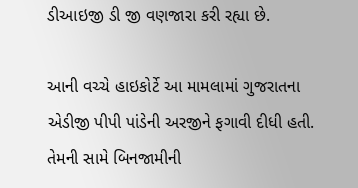ડીઆઇજી ડી જી વણજારા કરી રહ્યા છે.

આની વચ્ચે હાઇકોર્ટે આ મામલામાં ગુજરાતના એડીજી પીપી પાંડેની અરજીને ફગાવી દીધી હતી. તેમની સામે બિનજામીની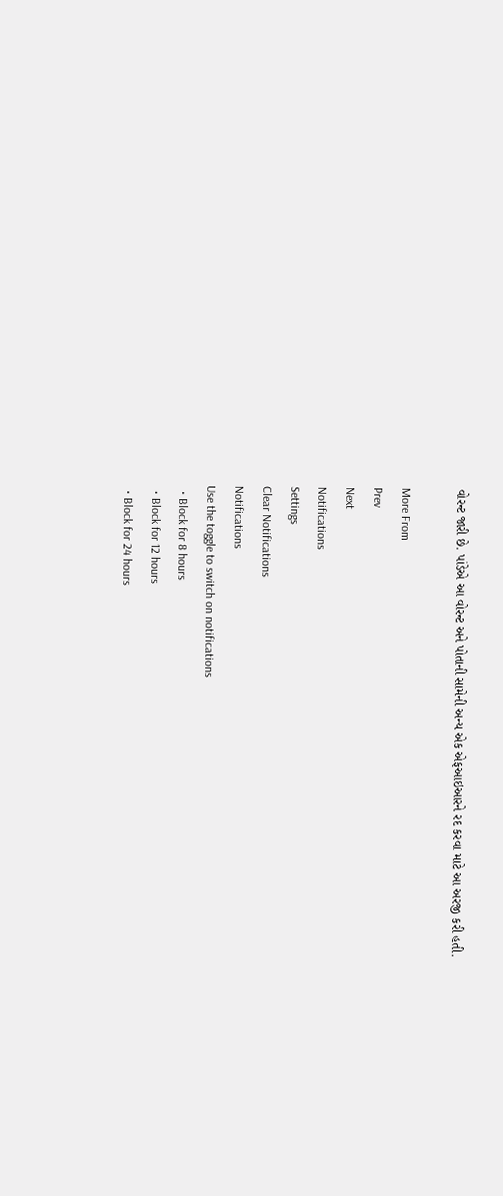વોરન્ટ જારી છે. પાંડેએ આ વોરન્ટ અને પોતાની સામેની અન્ય એક એફઆઇઆરને રદ કરવા માટે આ અરજી કરી હતી.

More From
Prev
Next
Notifications
Settings
Clear Notifications
Notifications
Use the toggle to switch on notifications
  • Block for 8 hours
  • Block for 12 hours
  • Block for 24 hours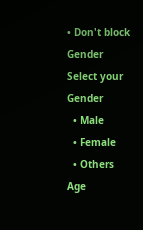• Don't block
Gender
Select your Gender
  • Male
  • Female
  • Others
Age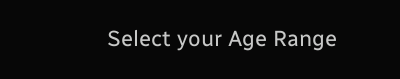Select your Age Range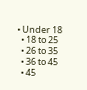• Under 18
  • 18 to 25
  • 26 to 35
  • 36 to 45
  • 45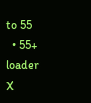to 55
  • 55+
loader
X